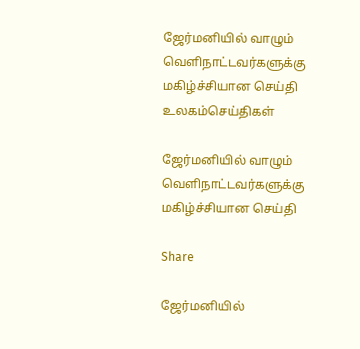ஜேர்மனியில் வாழும் வெளிநாட்டவர்களுக்கு மகிழ்ச்சியான செய்தி
உலகம்செய்திகள்

ஜேர்மனியில் வாழும் வெளிநாட்டவர்களுக்கு மகிழ்ச்சியான செய்தி

Share

ஜேர்மனியில்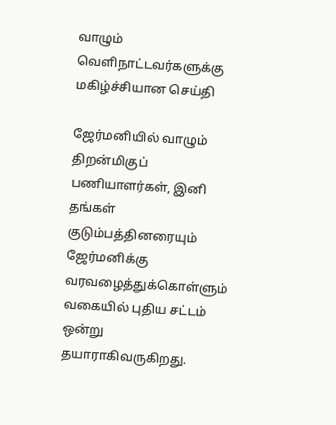வாழும் வெளிநாட்டவர்களுக்கு மகிழ்ச்சியான செய்தி

ஜேர்மனியில் வாழும் திறன்மிகுப் பணியாளர்கள், இனி தங்கள் குடும்பத்தினரையும் ஜேர்மனிக்கு வரவழைத்துக்கொள்ளும் வகையில் புதிய சட்டம் ஒன்று தயாராகிவருகிறது.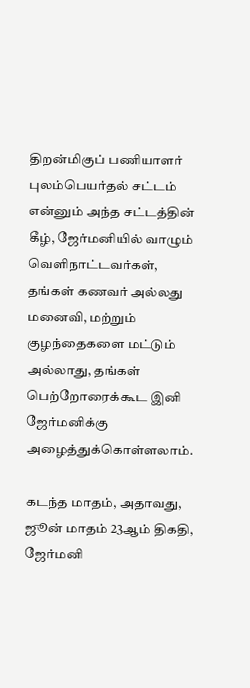திறன்மிகுப் பணியாளர் புலம்பெயர்தல் சட்டம் என்னும் அந்த சட்டத்தின் கீழ், ஜேர்மனியில் வாழும் வெளிநாட்டவர்கள், தங்கள் கணவர் அல்லது மனைவி, மற்றும் குழந்தைகளை மட்டும் அல்லாது, தங்கள் பெற்றோரைக்கூட இனி ஜேர்மனிக்கு அழைத்துக்கொள்ளலாம்.

கடந்த மாதம், அதாவது, ஜூன் மாதம் 23ஆம் திகதி, ஜேர்மனி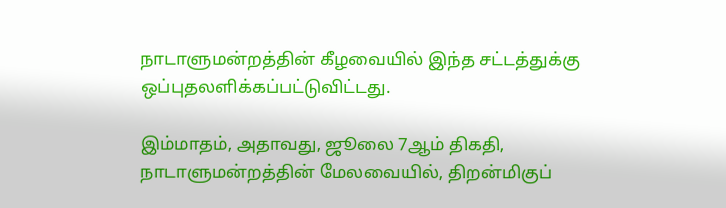நாடாளுமன்றத்தின் கீழவையில் இந்த சட்டத்துக்கு ஒப்புதலளிக்கப்பட்டுவிட்டது.

இம்மாதம், அதாவது, ஜூலை 7ஆம் திகதி, நாடாளுமன்றத்தின் மேலவையில், திறன்மிகுப்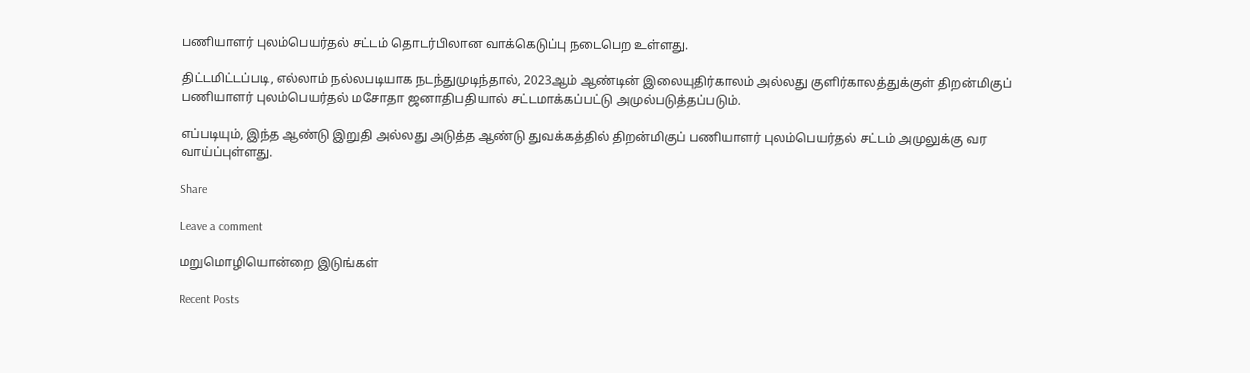பணியாளர் புலம்பெயர்தல் சட்டம் தொடர்பிலான வாக்கெடுப்பு நடைபெற உள்ளது.

திட்டமிட்டப்படி, எல்லாம் நல்லபடியாக நடந்துமுடிந்தால், 2023ஆம் ஆண்டின் இலையுதிர்காலம் அல்லது குளிர்காலத்துக்குள் திறன்மிகுப் பணியாளர் புலம்பெயர்தல் மசோதா ஜனாதிபதியால் சட்டமாக்கப்பட்டு அமுல்படுத்தப்படும்.

எப்படியும், இந்த ஆண்டு இறுதி அல்லது அடுத்த ஆண்டு துவக்கத்தில் திறன்மிகுப் பணியாளர் புலம்பெயர்தல் சட்டம் அமுலுக்கு வர வாய்ப்புள்ளது.

Share

Leave a comment

மறுமொழியொன்றை இடுங்கள்

Recent Posts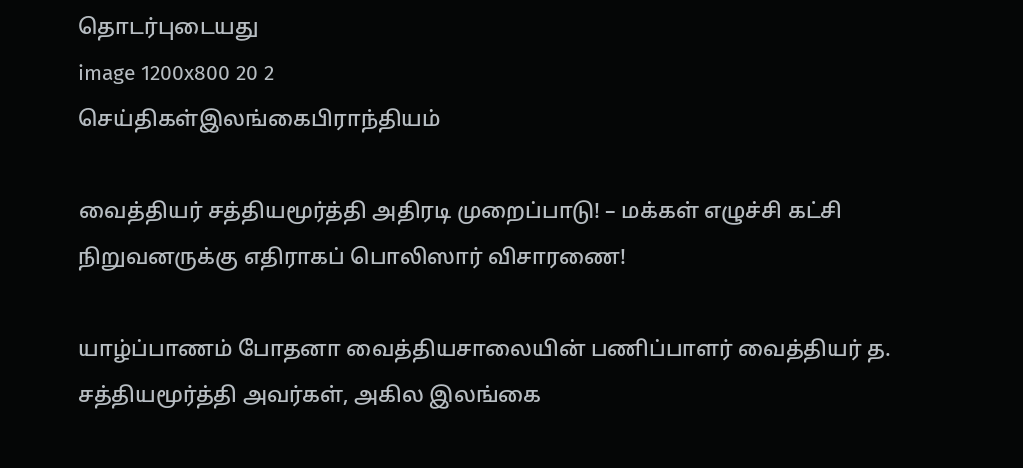தொடர்புடையது
image 1200x800 20 2
செய்திகள்இலங்கைபிராந்தியம்

வைத்தியர் சத்தியமூர்த்தி அதிரடி முறைப்பாடு! – மக்கள் எழுச்சி கட்சி நிறுவனருக்கு எதிராகப் பொலிஸார் விசாரணை!

யாழ்ப்பாணம் போதனா வைத்தியசாலையின் பணிப்பாளர் வைத்தியர் த. சத்தியமூர்த்தி அவர்கள், அகில இலங்கை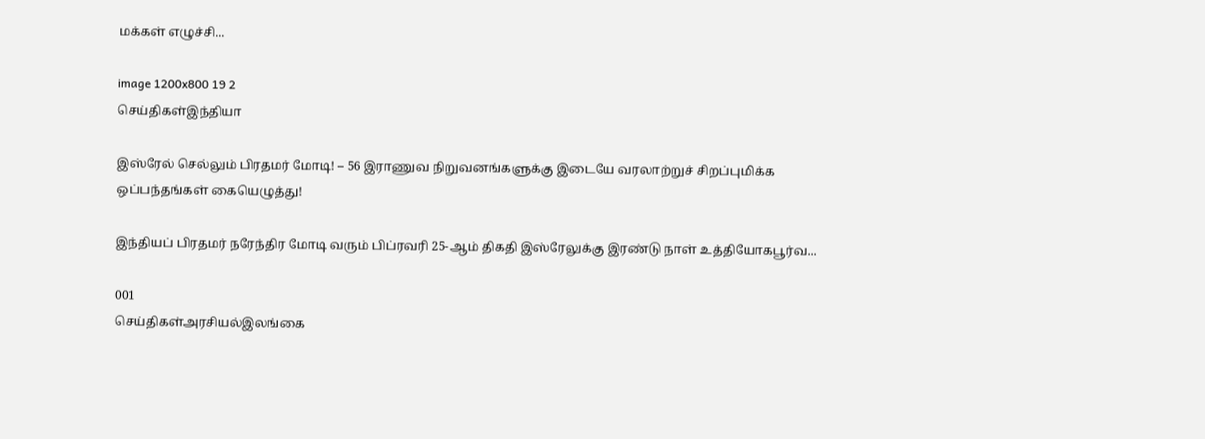மக்கள் எழுச்சி...

image 1200x800 19 2
செய்திகள்இந்தியா

இஸ்ரேல் செல்லும் பிரதமர் மோடி! – 56 இராணுவ நிறுவனங்களுக்கு இடையே வரலாற்றுச் சிறப்புமிக்க ஒப்பந்தங்கள் கையெழுத்து!

இந்தியப் பிரதமர் நரேந்திர மோடி வரும் பிப்ரவரி 25-ஆம் திகதி இஸ்ரேலுக்கு இரண்டு நாள் உத்தியோகபூர்வ...

001
செய்திகள்அரசியல்இலங்கை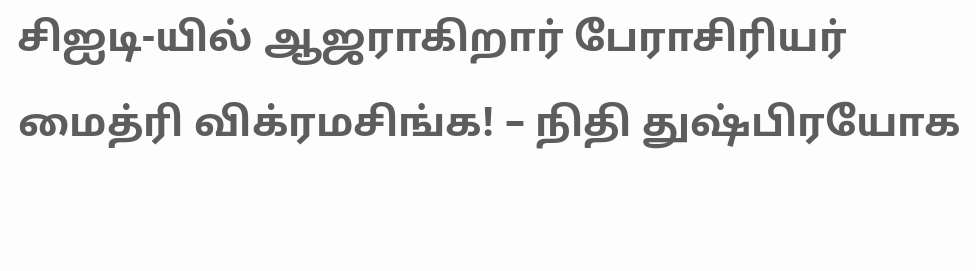சிஐடி-யில் ஆஜராகிறார் பேராசிரியர் மைத்ரி விக்ரமசிங்க! – நிதி துஷ்பிரயோக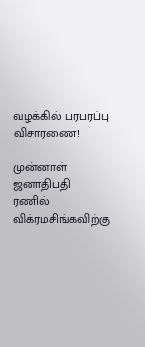வழக்கில் பரபரப்பு விசாரணை!

முன்னாள் ஜனாதிபதி ரணில் விக்ரமசிங்கவிற்கு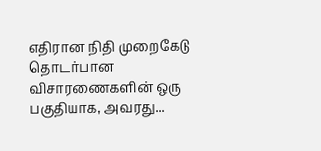எதிரான நிதி முறைகேடு தொடர்பான விசாரணைகளின் ஒரு பகுதியாக, அவரது...